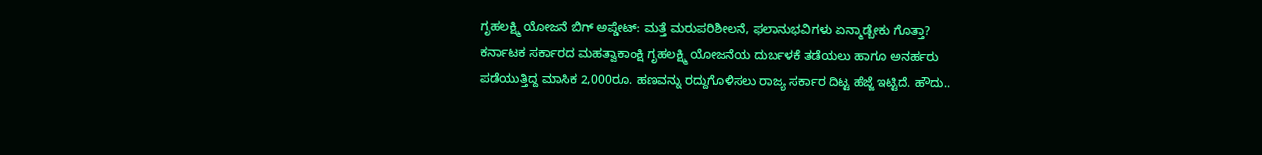ಗೃಹಲಕ್ಷ್ಮಿ ಯೋಜನೆ ಬಿಗ್ ಅಪ್ಡೇಟ್: ಮತ್ತೆ ಮರುಪರಿಶೀಲನೆ, ಫಲಾನುಭವಿಗಳು ಏನ್ಮಾಡ್ಬೇಕು ಗೊತ್ತಾ?
ಕರ್ನಾಟಕ ಸರ್ಕಾರದ ಮಹತ್ವಾಕಾಂಕ್ಷಿ ಗೃಹಲಕ್ಷ್ಮಿ ಯೋಜನೆಯ ದುರ್ಬಳಕೆ ತಡೆಯಲು ಹಾಗೂ ಅನರ್ಹರು ಪಡೆಯುತ್ತಿದ್ದ ಮಾಸಿಕ 2,000ರೂ. ಹಣವನ್ನು ರದ್ದುಗೊಳಿಸಲು ರಾಜ್ಯ ಸರ್ಕಾರ ದಿಟ್ಟ ಹೆಜ್ಜೆ ಇಟ್ಟಿದೆ. ಹೌದು..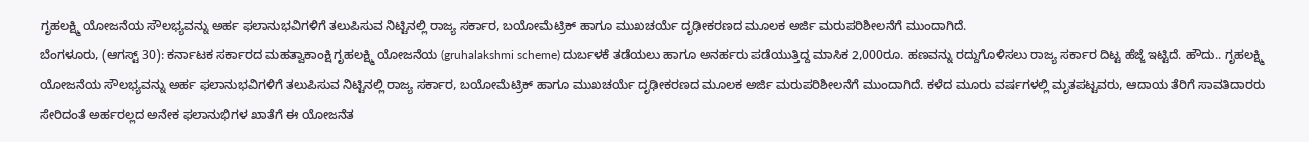ಗೃಹಲಕ್ಷ್ಮಿ ಯೋಜನೆಯ ಸೌಲಭ್ಯವನ್ನು ಅರ್ಹ ಫಲಾನುಭವಿಗಳಿಗೆ ತಲುಪಿಸುವ ನಿಟ್ಟಿನಲ್ಲಿ ರಾಜ್ಯ ಸರ್ಕಾರ, ಬಯೋಮೆಟ್ರಿಕ್ ಹಾಗೂ ಮುಖಚರ್ಯೆ ದೃಢೀಕರಣದ ಮೂಲಕ ಅರ್ಜಿ ಮರುಪರಿಶೀಲನೆಗೆ ಮುಂದಾಗಿದೆ.
ಬೆಂಗಳೂರು, (ಆಗಸ್ಟ್ 30): ಕರ್ನಾಟಕ ಸರ್ಕಾರದ ಮಹತ್ವಾಕಾಂಕ್ಷಿ ಗೃಹಲಕ್ಷ್ಮಿ ಯೋಜನೆಯ (gruhalakshmi scheme) ದುರ್ಬಳಕೆ ತಡೆಯಲು ಹಾಗೂ ಅನರ್ಹರು ಪಡೆಯುತ್ತಿದ್ದ ಮಾಸಿಕ 2,000ರೂ. ಹಣವನ್ನು ರದ್ದುಗೊಳಿಸಲು ರಾಜ್ಯ ಸರ್ಕಾರ ದಿಟ್ಟ ಹೆಜ್ಜೆ ಇಟ್ಟಿದೆ. ಹೌದು.. ಗೃಹಲಕ್ಷ್ಮಿ ಯೋಜನೆಯ ಸೌಲಭ್ಯವನ್ನು ಅರ್ಹ ಫಲಾನುಭವಿಗಳಿಗೆ ತಲುಪಿಸುವ ನಿಟ್ಟಿನಲ್ಲಿ ರಾಜ್ಯ ಸರ್ಕಾರ, ಬಯೋಮೆಟ್ರಿಕ್ ಹಾಗೂ ಮುಖಚರ್ಯೆ ದೃಢೀಕರಣದ ಮೂಲಕ ಅರ್ಜಿ ಮರುಪರಿಶೀಲನೆಗೆ ಮುಂದಾಗಿದೆ. ಕಳೆದ ಮೂರು ವರ್ಷಗಳಲ್ಲಿ ಮೃತಪಟ್ಟವರು, ಆದಾಯ ತೆರಿಗೆ ಸಾವತಿದಾರರು ಸೇರಿದಂತೆ ಅರ್ಹರಲ್ಲದ ಅನೇಕ ಫಲಾನುಭಿಗಳ ಖಾತೆಗೆ ಈ ಯೋಜನೆತ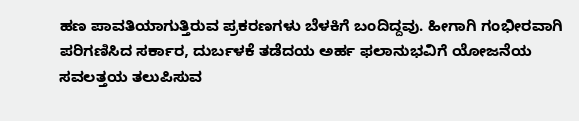ಹಣ ಪಾವತಿಯಾಗುತ್ತಿರುವ ಪ್ರಕರಣಗಳು ಬೆಳಕಿಗೆ ಬಂದಿದ್ದವು. ಹೀಗಾಗಿ ಗಂಭೀರವಾಗಿ ಪರಿಗಣಿಸಿದ ಸರ್ಕಾರ, ದುರ್ಬಳಕೆ ತಡೆದಯ ಅರ್ಹ ಫಲಾನುಭವಿಗೆ ಯೋಜನೆಯ ಸವಲತ್ತಯ ತಲುಪಿಸುವ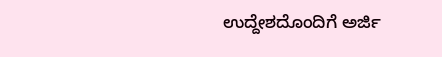ಉದ್ದೇಶದೊಂದಿಗೆ ಅರ್ಜಿ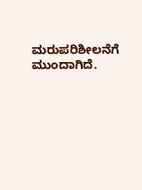ಮರುಪರಿಶೀಲನೆಗೆ ಮುಂದಾಗಿದೆ.